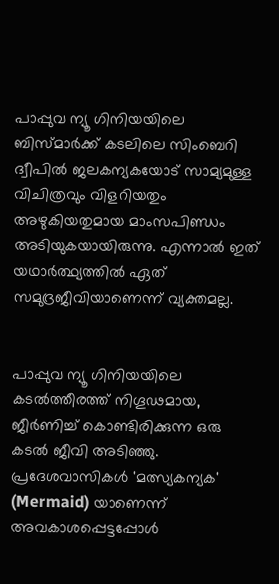പാപ്പുവ ന്യൂ ഗിനിയയിലെ ബിസ്മാർക്ക് കടലിലെ സിംബെറി ദ്വീപിൽ ജലകന്യകയോട് സാമ്യമുള്ള വിചിത്രവും വിളറിയതും അഴുകിയതുമായ മാംസപിണ്ഡം അടിയുകയായിരുന്നു. എന്നാല്‍ ഇത് യഥാര്‍ത്ഥ്യത്തില്‍‌ ഏത് സമുദ്രജീവിയാണെന്ന് വ്യക്തമല്ല.


പാപ്പുവ ന്യൂ ഗിനിയയിലെ കടൽത്തീരത്ത് നിഗൂഢമായ, ജീർണിച്ച് കൊണ്ടിരിക്കുന്ന ഒരു കടൽ ജീവി അടിഞ്ഞു. പ്രദേശവാസികള്‍ 'മത്സ്യകന്യക' (Mermaid) യാണെന്ന് അവകാശപ്പെട്ടപ്പോള്‍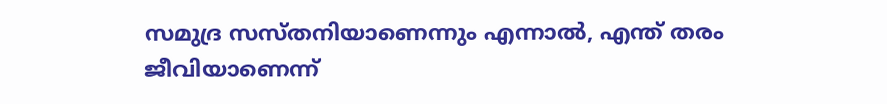സമുദ്ര സസ്തനിയാണെന്നും എന്നാല്‍, എന്ത് തരം ജീവിയാണെന്ന്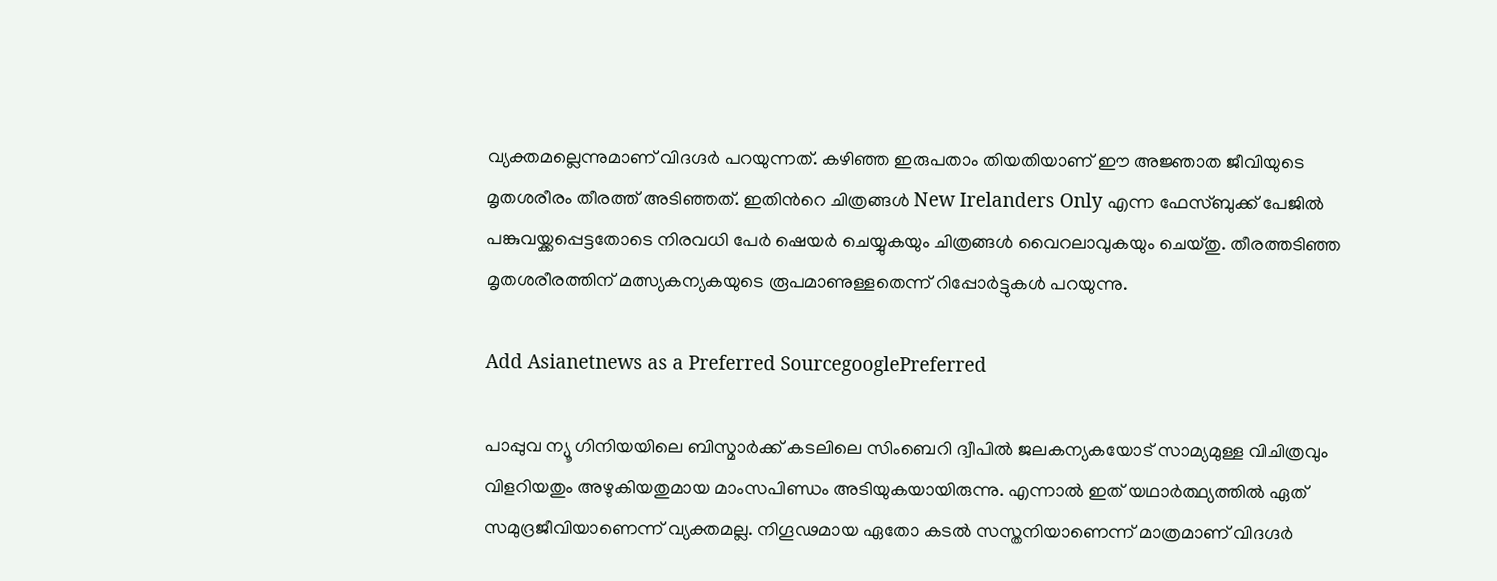വ്യക്തമല്ലെന്നുമാണ് വിദഗ്ദര്‍ പറയുന്നത്. കഴിഞ്ഞ ഇരുപതാം തിയതിയാണ് ഈ അജ്ഞാത ജീവിയുടെ മൃതശരീരം തീരത്ത് അടിഞ്ഞത്. ഇതിന്‍റെ ചിത്രങ്ങള്‍ New Irelanders Only എന്ന ഫേസ്ബുക്ക് പേജില്‍ പങ്കുവയ്ക്കപ്പെട്ടതോടെ നിരവധി പേര്‍ ഷെയര്‍ ചെയ്യുകയും ചിത്രങ്ങള്‍ വൈറലാവുകയും ചെയ്തു. തീരത്തടിഞ്ഞ മൃതശരീരത്തിന് മത്സ്യകന്യകയുടെ രൂപമാണുള്ളതെന്ന് റിപ്പോര്‍ട്ടുകള്‍ പറയുന്നു.

Add Asianetnews as a Preferred SourcegooglePreferred

പാപ്പുവ ന്യൂ ഗിനിയയിലെ ബിസ്മാർക്ക് കടലിലെ സിംബെറി ദ്വീപിൽ ജലകന്യകയോട് സാമ്യമുള്ള വിചിത്രവും വിളറിയതും അഴുകിയതുമായ മാംസപിണ്ഡം അടിയുകയായിരുന്നു. എന്നാല്‍ ഇത് യഥാര്‍ത്ഥ്യത്തില്‍‌ ഏത് സമുദ്രജീവിയാണെന്ന് വ്യക്തമല്ല. നിഗൂഢമായ ഏതോ കടല്‍ സസ്തനിയാണെന്ന് മാത്രമാണ് വിദഗ്ദര്‍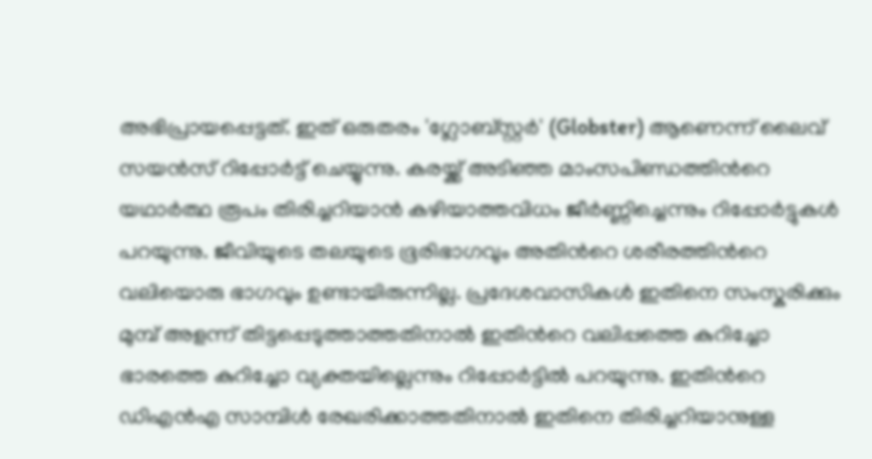അഭിപ്രായപ്പെട്ടത്. ഇത് ഒരുതരം 'ഗ്ലോബ്സ്റ്റർ' (Globster) ആണെന്ന് ലൈവ് സയൻസ് റിപ്പോര്‍ട്ട് ചെയ്യുന്നു. കരയ്ക്ക് അടിഞ്ഞ മാംസപിണ്ഡത്തിന്‍റെ യഥാര്‍ത്ഥ രൂപം തിരിച്ചറിയാന്‍ കഴിയാത്തവിധം ജീര്‍ണ്ണിച്ചെന്നും റിപ്പോര്‍ട്ടുകള്‍ പറയുന്നു. ജീവിയുടെ തലയുടെ ഭൂരിഭാഗവും അതിന്‍റെ ശരീരത്തിന്‍റെ വലിയൊരു ഭാഗവും ഉണ്ടായിരുന്നില്ല. പ്രദേശവാസികള്‍ ഇതിനെ സംസ്കരിക്കും മുമ്പ് അളന്ന് തിട്ടപ്പെടുത്താത്തതിനാല്‍ ഇതിന്‍റെ വലിപ്പത്തെ കുറിച്ചോ ഭാരത്തെ കുറിച്ചോ വ്യക്തയില്ലെന്നും റിപ്പോര്‍ട്ടില്‍ പറയുന്നു. ഇതിന്‍റെ ഡിഎന്‍എ സാമ്പിള്‍ രേഖരിക്കാത്തതിനാല്‍ ഇതിനെ തിരിച്ചറിയാനുള്ള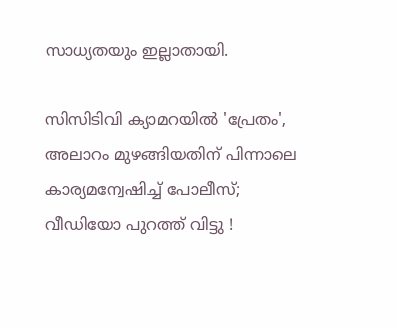സാധ്യതയും ഇല്ലാതായി.

സിസിടിവി ക്യാമറയില്‍ 'പ്രേതം', അലാറം മുഴങ്ങിയതിന് പിന്നാലെ കാര്യമന്വേഷിച്ച് പോലീസ്; വീഡിയോ പുറത്ത് വിട്ടു !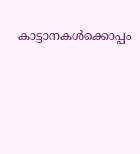കാട്ടാനകള്‍ക്കൊപ്പം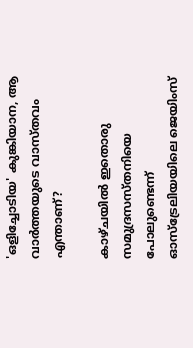'ഒളിച്ചോടിയ' കുങ്കിയാന, ആ വാര്‍ത്തയുടെ വാസ്തവം എന്താണ്?

കാഴ്ചയില്‍ ഇതൊരു സമുദ്രസസ്തനിയെ പോലുണ്ടെന്ന് ഓസ്‌ട്രേലിയയിലെ ജെയിംസ്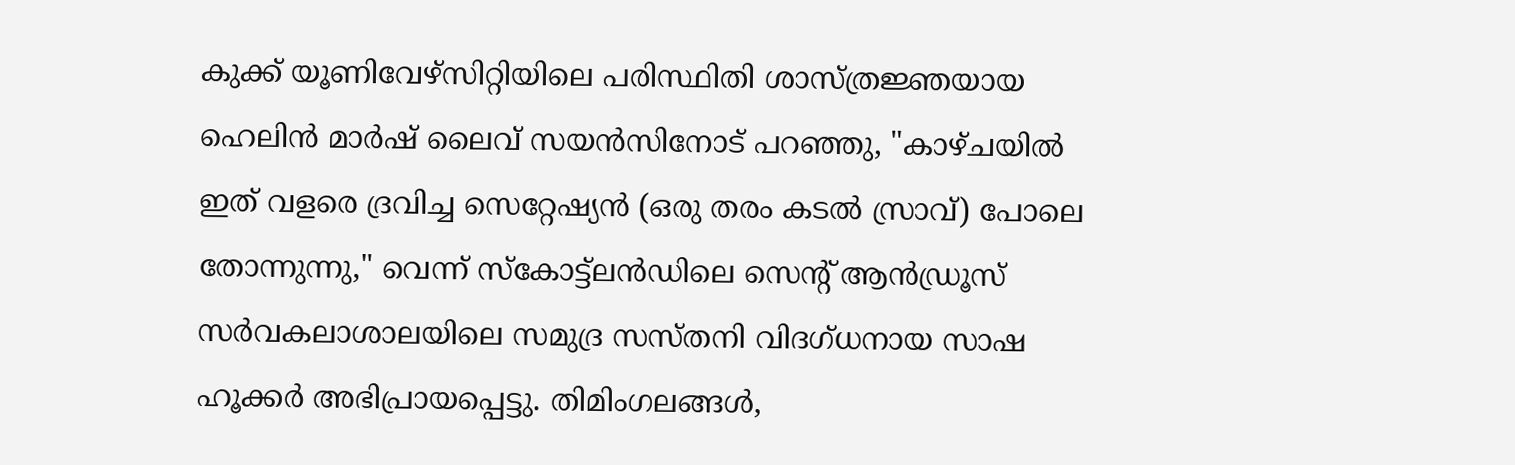കുക്ക് യൂണിവേഴ്‌സിറ്റിയിലെ പരിസ്ഥിതി ശാസ്ത്രജ്ഞയായ ഹെലിൻ മാർഷ് ലൈവ് സയൻസിനോട് പറഞ്ഞു, "കാഴ്ചയില്‍ ഇത് വളരെ ദ്രവിച്ച സെറ്റേഷ്യൻ (ഒരു തരം കടല്‍ സ്രാവ്) പോലെ തോന്നുന്നു," വെന്ന് സ്കോട്ട്ലൻഡിലെ സെന്‍റ് ആൻഡ്രൂസ് സർവകലാശാലയിലെ സമുദ്ര സസ്തനി വിദഗ്ധനായ സാഷ ഹൂക്കർ അഭിപ്രായപ്പെട്ടു. തിമിംഗലങ്ങൾ,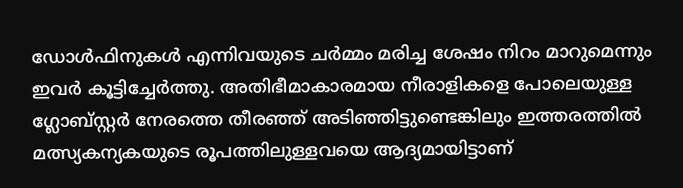ഡോൾഫിനുകൾ എന്നിവയുടെ ചർമ്മം മരിച്ച ശേഷം നിറം മാറുമെന്നും ഇവര്‍ കൂട്ടിച്ചേര്‍ത്തു. അതിഭീമാകാരമായ നീരാളികളെ പോലെയുള്ള ഗ്ലോബ്സ്റ്റര്‍ നേരത്തെ തീരഞ്ഞ് അടിഞ്ഞിട്ടുണ്ടെങ്കിലും ഇത്തരത്തില്‍ മത്സ്യകന്യകയുടെ രൂപത്തിലുള്ളവയെ ആദ്യമായിട്ടാണ്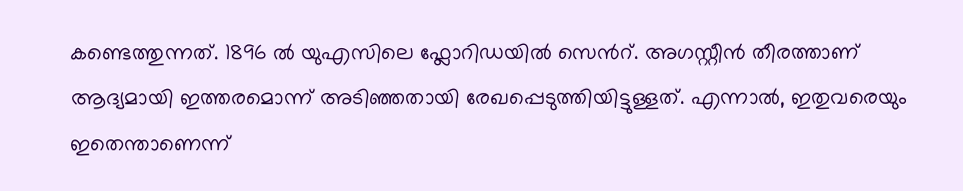കണ്ടെത്തുന്നത്. 1896 ല്‍ യുഎസിലെ ഫ്ലോറിഡയില്‍ സെന്‍റ്. അഗസ്റ്റീന്‍ തീരത്താണ് ആദ്യമായി ഇത്തരമൊന്ന് അടിഞ്ഞതായി രേഖപ്പെടുത്തിയിട്ടുള്ളത്. എന്നാല്‍, ഇതുവരെയും ഇതെന്താണെന്ന്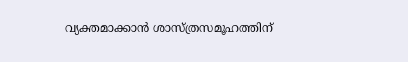വ്യക്തമാക്കാന്‍ ശാസ്ത്രസമൂഹത്തിന്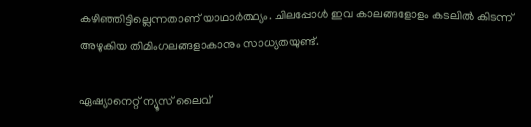കഴിഞ്ഞിട്ടില്ലെന്നതാണ് യാഥാര്‍ത്ഥ്യം. ചിലപ്പോള്‍ ഇവ കാലങ്ങളോളം കടലില്‍ കിടന്ന് അഴുകിയ തിമിംഗലങ്ങളാകാനും സാധ്യതയുണ്ട്.

ഏഷ്യാനെറ്റ് ന്യൂസ് ലൈവ്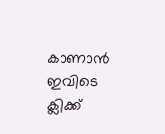കാണാന്‍ ഇവിടെ ക്ലിക്ക്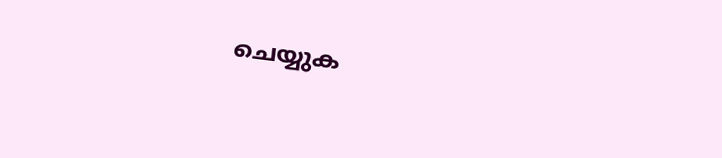ചെയ്യുക